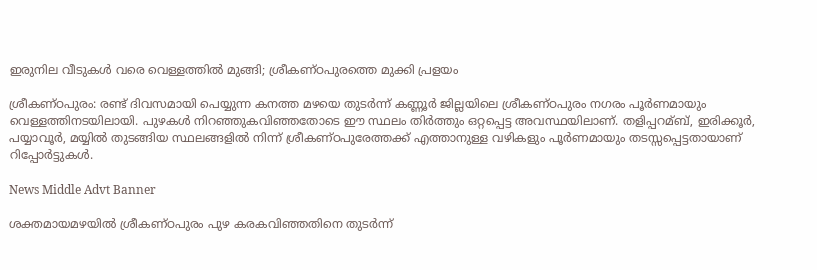ഇരുനില വീടുകള്‍ വരെ വെള്ളത്തില്‍ മുങ്ങി; ശ്രീകണ്ഠപുരത്തെ മുക്കി പ്രളയം

ശ്രീകണ്ഠപുരം: രണ്ട് ദിവസമായി പെയ്യുന്ന കനത്ത മഴയെ തുടര്‍ന്ന് കണ്ണൂര്‍ ജില്ലയിലെ ശ്രീകണ്ഠപുരം നഗരം പൂര്‍ണമായും വെള്ളത്തിനടയിലായി. പുഴകള്‍ നിറഞ്ഞുകവിഞ്ഞതോടെ ഈ സ്ഥലം തിര്‍ത്തും ഒറ്റപ്പെട്ട അവസ്ഥയിലാണ്. തളിപ്പറമ്ബ്, ഇരിക്കൂര്‍, പയ്യാവൂര്‍, മയ്യില്‍ തുടങ്ങിയ സ്ഥലങ്ങളില്‍ നിന്ന് ശ്രീകണ്ഠപുരേത്തക്ക് എത്താനുള്ള വഴികളും പൂര്‍ണമായും തടസ്സപ്പെട്ടതായാണ് റിപ്പോര്‍ട്ടുകള്‍.

News Middle Advt Banner

ശക്തമായമഴയില്‍ ശ്രീകണ്ഠപുരം പുഴ കരകവിഞ്ഞതിനെ തുടര്‍ന്ന്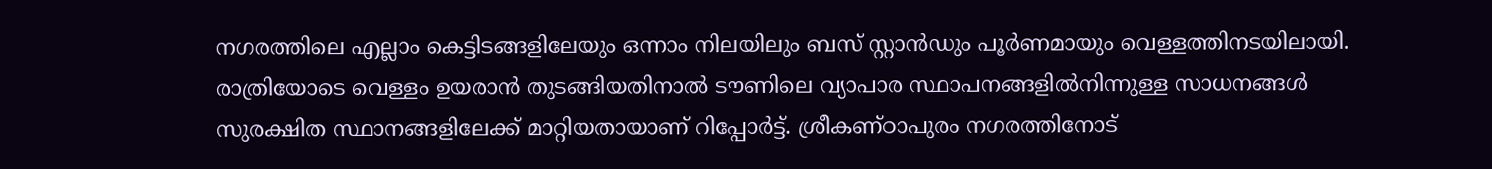നഗരത്തിലെ എല്ലാം കെട്ടിടങ്ങളിലേയും ഒന്നാം നിലയിലും ബസ് സ്റ്റാന്‍ഡും പൂര്‍ണമായും വെള്ളത്തിനടയിലായി. രാത്രിയോടെ വെള്ളം ഉയരാന്‍ തുടങ്ങിയതിനാല്‍ ടൗണിലെ വ്യാപാര സ്ഥാപനങ്ങളില്‍നിന്നുള്ള സാധനങ്ങള്‍ സുരക്ഷിത സ്ഥാനങ്ങളിലേക്ക് മാറ്റിയതായാണ് റിപ്പോര്‍ട്ട്. ശ്രീകണ്ഠാപുരം നഗരത്തിനോട്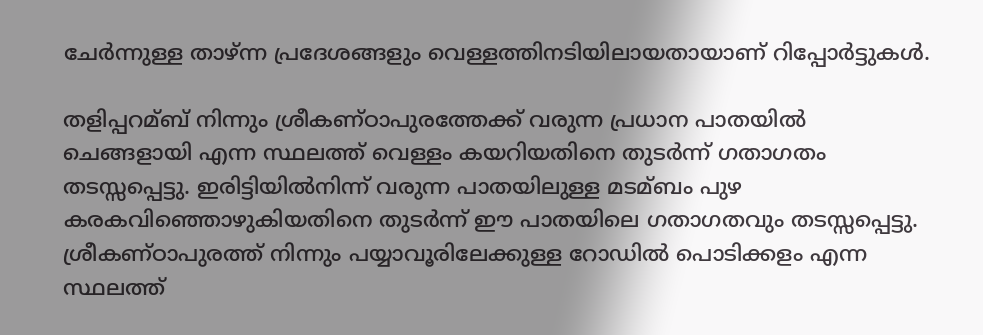ചേര്‍ന്നുള്ള താഴ്ന്ന പ്രദേശങ്ങളും വെള്ളത്തിനടിയിലായതായാണ് റിപ്പോര്‍ട്ടുകള്‍.

തളിപ്പറമ്ബ് നിന്നും ശ്രീകണ്ഠാപുരത്തേക്ക് വരുന്ന പ്രധാന പാതയില്‍ ചെങ്ങളായി എന്ന സ്ഥലത്ത് വെള്ളം കയറിയതിനെ തുടര്‍ന്ന് ഗതാഗതം തടസ്സപ്പെട്ടു. ഇരിട്ടിയില്‍നിന്ന് വരുന്ന പാതയിലുള്ള മടമ്ബം പുഴ കരകവിഞ്ഞൊഴുകിയതിനെ തുടര്‍ന്ന് ഈ പാതയിലെ ഗതാഗതവും തടസ്സപ്പെട്ടു. ശ്രീകണ്ഠാപുരത്ത് നിന്നും പയ്യാവൂരിലേക്കുള്ള റോഡില്‍ പൊടിക്കളം എന്ന സ്ഥലത്ത്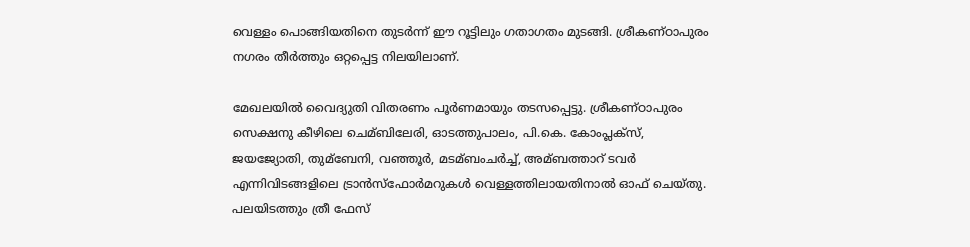വെള്ളം പൊങ്ങിയതിനെ തുടര്‍ന്ന് ഈ റൂട്ടിലും ഗതാഗതം മുടങ്ങി. ശ്രീകണ്ഠാപുരം നഗരം തീര്‍ത്തും ഒറ്റപ്പെട്ട നിലയിലാണ്.

മേഖലയില്‍ വൈദ്യുതി വിതരണം പൂര്‍ണമായും തടസപ്പെട്ടു. ശ്രീകണ്ഠാപുരം സെക്ഷനു കീഴിലെ ചെമ്ബിലേരി, ഓടത്തുപാലം, പി.കെ. കോംപ്ലക്സ്, ജയജ്യോതി, തുമ്ബേനി, വഞ്ഞൂര്‍, മടമ്ബംചര്‍ച്ച്‌, അമ്ബത്താറ് ടവര്‍ എന്നിവിടങ്ങളിലെ ട്രാന്‍സ്‌ഫോര്‍മറുകള്‍ വെള്ളത്തിലായതിനാല്‍ ഓഫ് ചെയ്തു. പലയിടത്തും ത്രീ ഫേസ്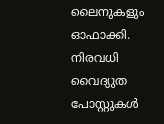ലൈനുകളും ഓഫാക്കി. നിരവധി വൈദ്യുത പോസ്റ്റുകള്‍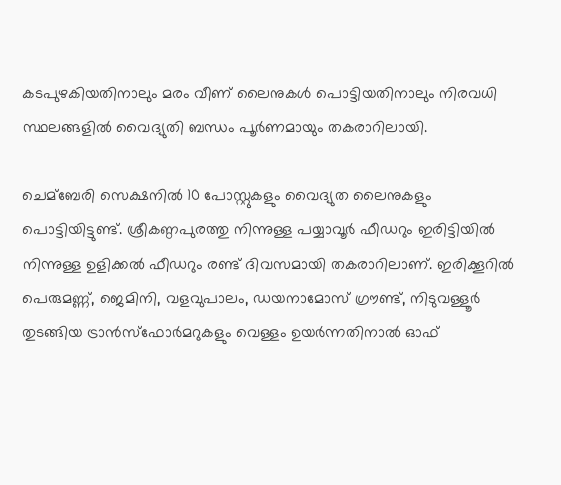കടപുഴകിയതിനാലും മരം വീണ് ലൈനുകള്‍ പൊട്ടിയതിനാലും നിരവധി സ്ഥലങ്ങളില്‍ വൈദ്യുതി ബന്ധം പൂര്‍ണമായും തകരാറിലായി.

ചെമ്ബേരി സെക്ഷനില്‍ 10 പോസ്റ്റുകളും വൈദ്യുത ലൈനുകളും പൊട്ടിയിട്ടുണ്ട്. ശ്രീകണ്ഠപുരത്തു നിന്നുള്ള പയ്യാവൂര്‍ ഫീഡറും ഇരിട്ടിയില്‍ നിന്നുള്ള ഉളിക്കല്‍ ഫീഡറും രണ്ട് ദിവസമായി തകരാറിലാണ്. ഇരിക്കൂറില്‍ പെരുമണ്ണ്, ജെമിനി, വളവുപാലം, ഡയനാമോസ് ഗ്രൗണ്ട്, നിടുവള്ളൂര്‍ തുടങ്ങിയ ട്രാന്‍സ്‌ഫോര്‍മറുകളും വെള്ളം ഉയര്‍ന്നതിനാല്‍ ഓഫ്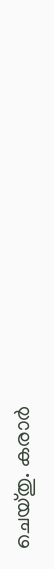ചെയ്തു. കരാര്‍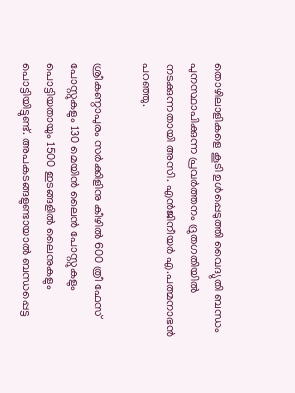തൊഴിലാളികളെ കൂടി ഉള്‍പ്പെടുത്തി വൈദ്യുതി ബന്ധം പുനസ്ഥാപിക്കുന്ന പ്രവര്‍ത്തനം ദ്രുതഗതിയില്‍ നടക്കുന്നതായി അസി. എന്‍ജിനീയര്‍ എ.പത്മനാഭന്‍ പറഞ്ഞു.

ശ്രീകണ്ഠാപുരം സര്‍ക്കിളിനു കീഴില്‍ 600 ത്രീ ഫേസ് പോസ്റ്റുകളും 130 മെയിന്‍ ലൈന്‍ പോസ്റ്റുകളും പൊട്ടിയതായും 1500 ഇടങ്ങളില്‍ ലൈനുകളും പൊട്ടിയിട്ടുണ്ട്. അപകടങ്ങളുണ്ടായാല്‍ ബന്ധപ്പെട്ട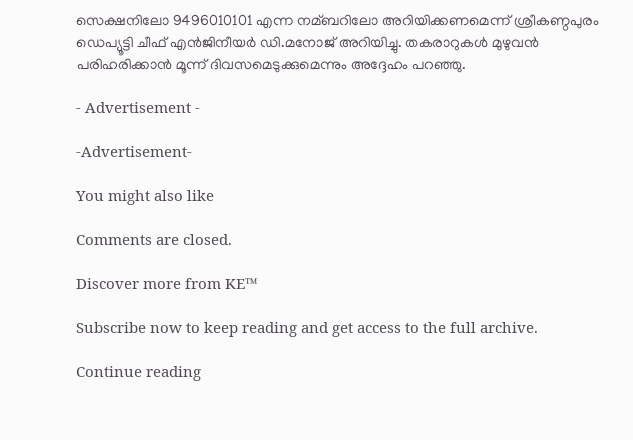സെക്ഷനിലോ 9496010101 എന്ന നമ്ബറിലോ അറിയിക്കണമെന്ന് ശ്രീകണ്ഠപുരം ഡെപ്യൂട്ടി ചീഫ് എന്‍ജിനീയര്‍ ഡി.മനോജ് അറിയിച്ചു. തകരാറുകള്‍ മുഴുവന്‍ പരിഹരിക്കാന്‍ മൂന്ന് ദിവസമെടുക്കുമെന്നും അദ്ദേഹം പറഞ്ഞു.

- Advertisement -

-Advertisement-

You might also like

Comments are closed.

Discover more from KE™

Subscribe now to keep reading and get access to the full archive.

Continue reading